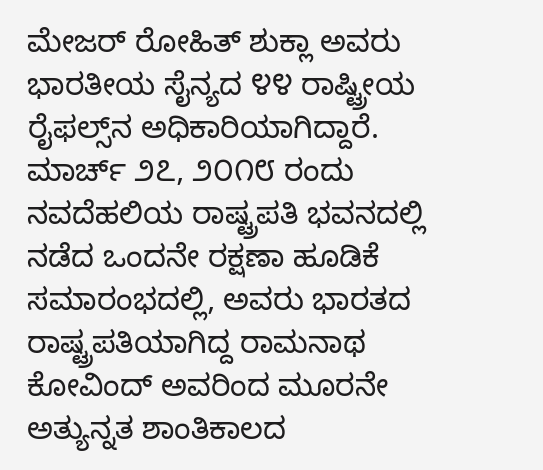ಮೇಜರ್ ರೋಹಿತ್ ಶುಕ್ಲಾ ಅವರು ಭಾರತೀಯ ಸೈನ್ಯದ ೪೪ ರಾಷ್ಟ್ರೀಯ ರೈಫಲ್ಸ್‌ನ ಅಧಿಕಾರಿಯಾಗಿದ್ದಾರೆ. ಮಾರ್ಚ್ ೨೭, ೨೦೧೮ ರಂದು ನವದೆಹಲಿಯ ರಾಷ್ಟ್ರಪತಿ ಭವನದಲ್ಲಿ ನಡೆದ ಒಂದನೇ ರಕ್ಷಣಾ ಹೂಡಿಕೆ ಸಮಾರಂಭದಲ್ಲಿ, ಅವರು ಭಾರತದ ರಾಷ್ಟ್ರಪತಿಯಾಗಿದ್ದ ರಾಮನಾಥ ಕೋವಿಂದ್ ಅವರಿಂದ ಮೂರನೇ ಅತ್ಯುನ್ನತ ಶಾಂತಿಕಾಲದ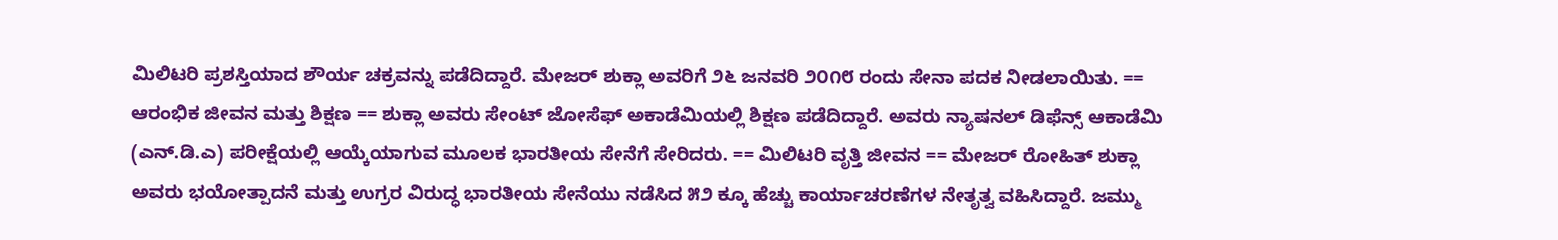ಮಿಲಿಟರಿ ಪ್ರಶಸ್ತಿಯಾದ ಶೌರ್ಯ ಚಕ್ರವನ್ನು ಪಡೆದಿದ್ದಾರೆ. ಮೇಜರ್ ಶುಕ್ಲಾ ಅವರಿಗೆ ೨೬ ಜನವರಿ ೨೦೧೮ ರಂದು ಸೇನಾ ಪದಕ ನೀಡಲಾಯಿತು. == ಆರಂಭಿಕ ಜೀವನ ಮತ್ತು ಶಿಕ್ಷಣ == ಶುಕ್ಲಾ ಅವರು ಸೇಂಟ್ ಜೋಸೆಫ್ ಅಕಾಡೆಮಿಯಲ್ಲಿ ಶಿಕ್ಷಣ ಪಡೆದಿದ್ದಾರೆ. ಅವರು ನ್ಯಾಷನಲ್ ಡಿಫೆನ್ಸ್ ಆಕಾಡೆಮಿ (ಎನ್.ಡಿ.ಎ) ಪರೀಕ್ಷೆಯಲ್ಲಿ ಆಯ್ಕೆಯಾಗುವ ಮೂಲಕ ಭಾರತೀಯ ಸೇನೆಗೆ ಸೇರಿದರು. == ಮಿಲಿಟರಿ ವೃತ್ತಿ ಜೀವನ == ಮೇಜರ್ ರೋಹಿತ್ ಶುಕ್ಲಾ ಅವರು ಭಯೋತ್ಪಾದನೆ ಮತ್ತು ಉಗ್ರರ ವಿರುದ್ಧ ಭಾರತೀಯ ಸೇನೆಯು ನಡೆಸಿದ ೫೨ ಕ್ಕೂ ಹೆಚ್ಚು ಕಾರ್ಯಾಚರಣೆಗಳ ನೇತೃತ್ವ ವಹಿಸಿದ್ದಾರೆ. ಜಮ್ಮು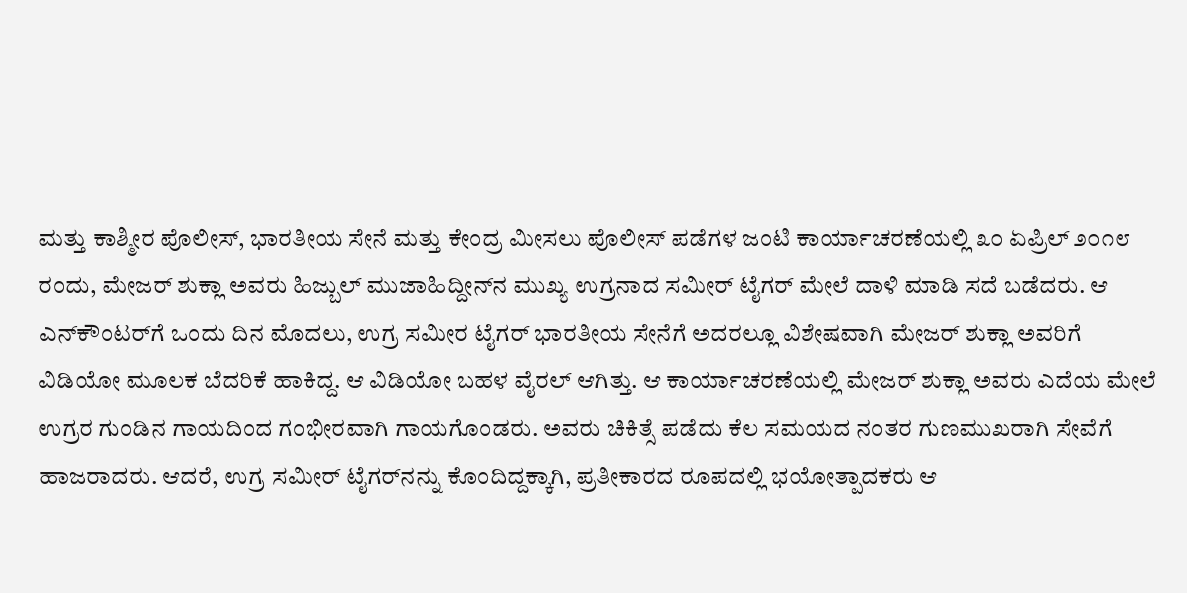ಮತ್ತು ಕಾಶ್ಮೀರ ಪೊಲೀಸ್, ಭಾರತೀಯ ಸೇನೆ ಮತ್ತು ಕೇಂದ್ರ ಮೀಸಲು ಪೊಲೀಸ್ ಪಡೆಗಳ ಜಂಟಿ ಕಾರ್ಯಾಚರಣೆಯಲ್ಲಿ ೩೦ ಏಪ್ರಿಲ್ ೨೦೧೮ ರಂದು, ಮೇಜರ್ ಶುಕ್ಲಾ ಅವರು ಹಿಜ್ಬುಲ್ ಮುಜಾಹಿದ್ದೀನ್‌ನ ಮುಖ್ಯ ಉಗ್ರನಾದ ಸಮೀರ್ ಟೈಗರ್ ಮೇಲೆ ದಾಳಿ ಮಾಡಿ ಸದೆ ಬಡೆದರು. ಆ ಎನ್‌ಕೌಂಟರ್‌ಗೆ ಒಂದು ದಿನ ಮೊದಲು, ಉಗ್ರ ಸಮೀರ ಟೈಗರ್ ಭಾರತೀಯ ಸೇನೆಗೆ ಅದರಲ್ಲೂ ವಿಶೇಷವಾಗಿ ಮೇಜರ್ ಶುಕ್ಲಾ ಅವರಿಗೆ ವಿಡಿಯೋ ಮೂಲಕ ಬೆದರಿಕೆ ಹಾಕಿದ್ದ. ಆ ವಿಡಿಯೋ ಬಹಳ ವೈರಲ್ ಆಗಿತ್ತು. ಆ ಕಾರ್ಯಾಚರಣೆಯಲ್ಲಿ ಮೇಜರ್ ಶುಕ್ಲಾ ಅವರು ಎದೆಯ ಮೇಲೆ ಉಗ್ರರ ಗುಂಡಿನ ಗಾಯದಿಂದ ಗಂಭೀರವಾಗಿ ಗಾಯಗೊಂಡರು. ಅವರು ಚಿಕಿತ್ಸೆ ಪಡೆದು ಕೆಲ ಸಮಯದ ನಂತರ ಗುಣಮುಖರಾಗಿ ಸೇವೆಗೆ ಹಾಜರಾದರು. ಆದರೆ, ಉಗ್ರ ಸಮೀರ್ ಟೈಗರ್‌ನನ್ನು ಕೊಂದಿದ್ದಕ್ಕಾಗಿ, ಪ್ರತೀಕಾರದ ರೂಪದಲ್ಲಿ ಭಯೋತ್ಪಾದಕರು ಆ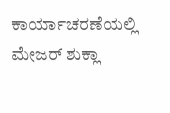ಕಾರ್ಯಾಚರಣೆಯಲ್ಲಿ ಮೇಜರ್ ಶುಕ್ಲಾ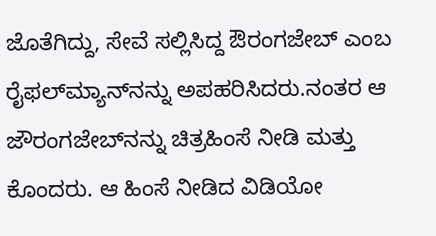ಜೊತೆಗಿದ್ದು, ಸೇವೆ ಸಲ್ಲಿಸಿದ್ದ ಔರಂಗಜೇಬ್ ಎಂಬ ರೈಫಲ್‌ಮ್ಯಾನ್‌ನನ್ನು ಅಪಹರಿಸಿದರು.ನಂತರ ಆ ಜೌರಂಗಜೇಬ್‌ನನ್ನು ಚಿತ್ರಹಿಂಸೆ ನೀಡಿ ಮತ್ತು ಕೊಂದರು. ಆ ಹಿಂಸೆ ನೀಡಿದ ವಿಡಿಯೋ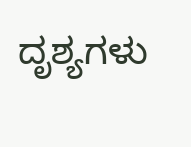ದೃಶ್ಯಗಳು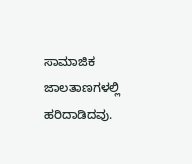ಸಾಮಾಜಿಕ ಜಾಲತಾಣಗಳಲ್ಲಿ ಹರಿದಾಡಿದವು.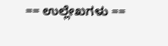== ಉಲ್ಲೇಖಗಳು ==